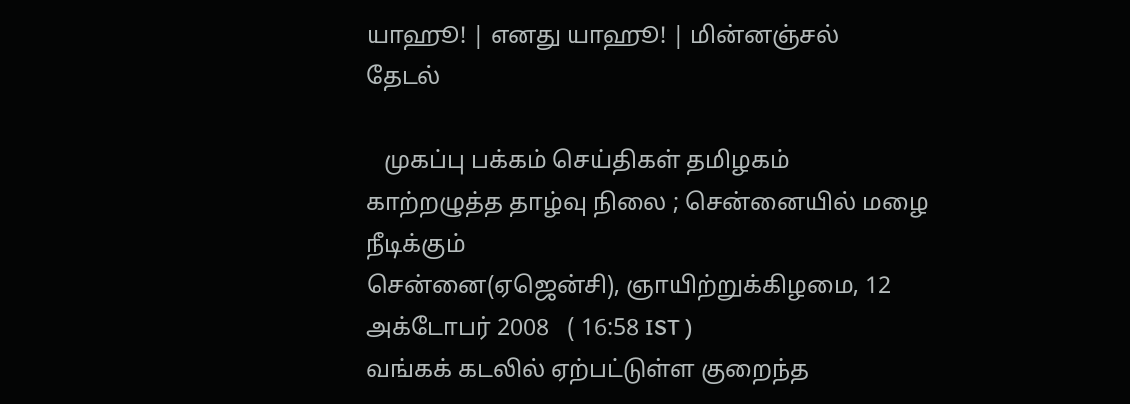யாஹூ! | எனது யாஹூ! | மின்னஞ்சல்
தேடல்

   முகப்பு பக்கம் செய்திகள் தமிழகம்
காற்றழுத்த தாழ்வு நிலை ; சென்னையில் மழை நீடிக்கும்
சென்னை(ஏஜென்சி), ஞாயிற்றுக்கிழமை, 12 அக்டோபர் 2008   ( 16:58 IST )
வங்கக் கடலில் ஏற்பட்டுள்ள குறைந்த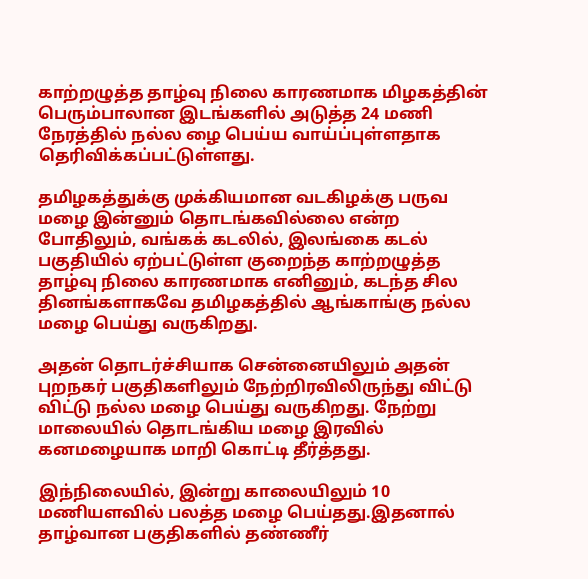காற்றழுத்த தாழ்வு நிலை காரணமாக மிழகத்தின் பெரும்பாலான இடங்களில் அடுத்த 24 மணி நேரத்தில் நல்ல ழை பெய்ய வாய்ப்புள்ளதாக தெரிவிக்கப்பட்டுள்ளது.

தமிழகத்துக்கு முக்கியமான வடகிழக்கு பருவ மழை இன்னும் தொடங்கவில்லை என்ற போதிலும், வங்கக் கடலில், இலங்கை கடல் பகுதியில் ஏற்பட்டுள்ள குறைந்த காற்றழுத்த தாழ்வு நிலை காரணமாக எனினும், கடந்த சில தினங்களாகவே தமிழகத்தில் ஆங்காங்கு நல்ல மழை பெய்து வருகிறது.

அதன் தொடர்ச்சியாக சென்னையிலும் அதன் புறநகர் பகுதிகளிலும் நேற்றிரவிலிருந்து விட்டு விட்டு நல்ல மழை பெய்து வருகிறது. நேற்று மாலையில் தொடங்கிய மழை இரவில் கனமழையாக மாறி கொட்டி தீர்த்தது.

இந்நிலையில், இன்று காலையிலும் 10 மணியளவில் பலத்த மழை பெய்தது.இதனால் தாழ்வான பகுதிகளில் தண்ணீர்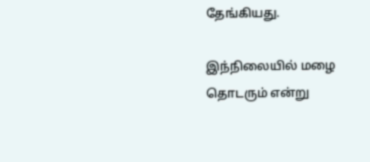தேங்கியது.

இந்நிலையில் மழை தொடரும் என்று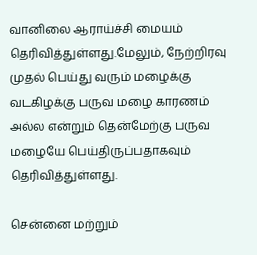வானிலை ஆராய்ச்சி மையம் தெரிவித்துள்ளது.மேலும், நேற்றிரவு முதல் பெய்து வரும் மழைக்கு வடகிழக்கு பருவ மழை காரணம் அல்ல என்றும் தென்மேற்கு பருவ மழையே பெய்திருப்பதாகவும் தெரிவித்துள்ளது.

சென்னை மற்றும்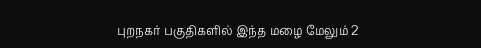புறநகர் பகுதிகளில் இந்த மழை மேலும் 2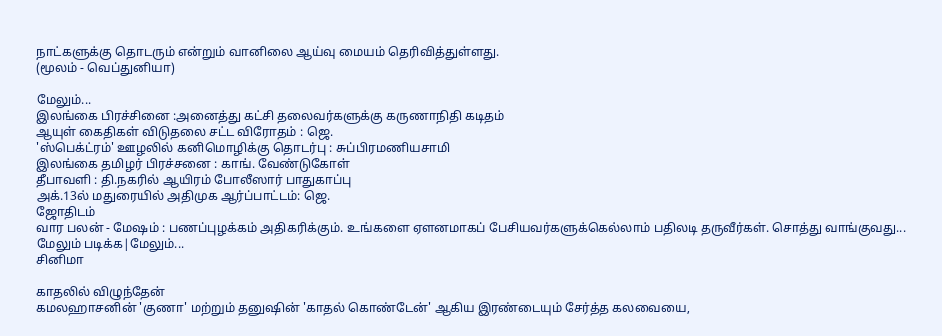நாட்களுக்கு தொடரும் என்றும் வானிலை ஆய்வு மையம் தெரிவித்துள்ளது.
(மூலம் - வெப்துனியா)

மேலும்...
இலங்கை பிரச்சினை :அனைத்து கட்சி தலைவர்களுக்கு‌ கருணாநிதி கடிதம்
ஆயுள் கைதிகள் விடுதலை சட்ட விரோதம் : ஜெ.
'ஸ்பெக்ட்ரம்' ஊழலில் கனிமொழிக்கு தொடர்பு : சுப்பிரமணியசாமி
இலங்கை தமிழர் பிரச்சனை : காங். வேண்டுகோள்
தீபாவளி : தி.நகரில் ஆயிரம் போலீஸார் பாதுகாப்பு
அக்.13ல் மதுரையில் அதிமுக ஆர்ப்பாட்டம்: ஜெ.
ஜோதிடம்
வார பலன் - மேஷம் : பணப்புழக்கம் அதிகரிக்கும். உங்களை ஏளனமாகப் பேசியவர்களுக்கெல்லாம் பதிலடி தருவீர்கள். சொத்து வாங்குவது...
மேலும் படிக்க|மேலும்...
சினிமா

காதலில் விழுந்தேன்
கமலஹாசனின் 'குணா' மற்றும் தனுஷின் 'காதல் கொண்டேன்' ஆகிய இரண்டையும் சேர்த்த கலவையை,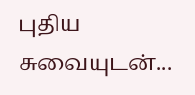புதிய சுவையுடன்...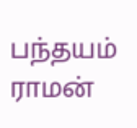பந்தயம்
ராமன்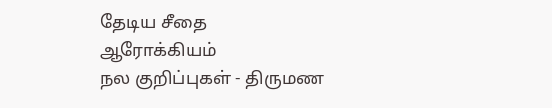தேடிய சீதை
ஆரோக்கியம்
நல குறிப்புகள் - திருமண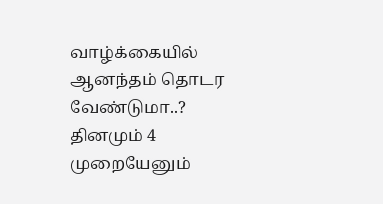வாழ்க்கையில் ஆனந்தம் தொடர வேண்டுமா..? தினமும் 4 முறையேனும்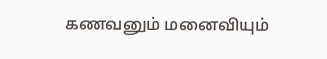கணவனும் மனைவியும்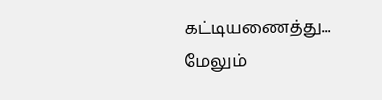கட்டியணைத்து...
மேலும்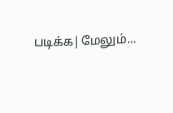படிக்க|மேலும்...